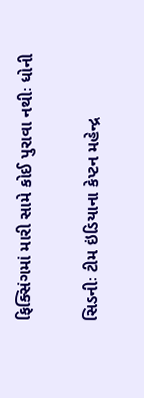ફિક્સિંગમાં મારી સામે કોઈ પુરાવા નથીઃ ધોની

સિડનીઃ ટીમ ઇંડિયાના કેપ્ટન મહેન્દ્ર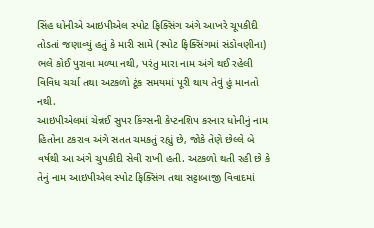સિંહ ધોનીએ આઇપીએલ સ્પોટ ફિક્સિંગ અંગે આખરે ચૂપકીદી તોડતાં જણાવ્યું હતું કે મારી સામે (સ્પોટ ફિક્સિંગમાં સંડોવણીના) ભલે કોઈ પુરાવા મળ્યા નથી, પરંતુ મારા નામ અંગે થઈ રહેલી વિવિધ ચર્ચા તથા અટકળો ટૂંક સમયમાં પૂરી થાય તેવું હું માનતો નથી.
આઇપીએલમાં ચેન્નઈ સુપર કિંગ્સની કેપ્ટનશિપ કરનાર ધોનીનું નામ હિતોના ટકરાવ અંગે સતત ચમકતું રહ્યું છે, જોકે તેણે છેલ્લે બે વર્ષથી આ અંગે ચુપકીદી સેવી રાખી હતી. અટકળો થતી રહી છે કે તેનું નામ આઇપીએલ સ્પોટ ફિક્સિંગ તથા સટ્ટાબાજી વિવાદમાં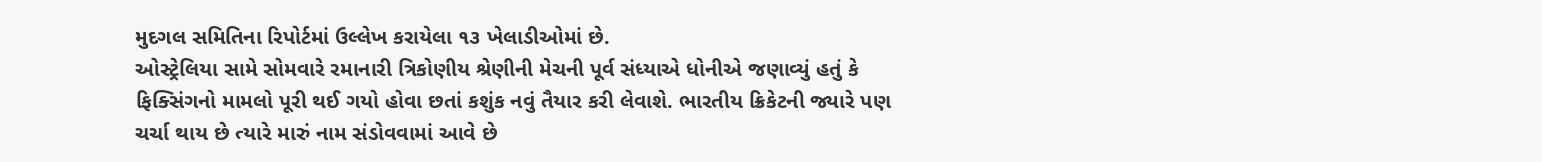મુદગલ સમિતિના રિપોર્ટમાં ઉલ્લેખ કરાયેલા ૧૩ ખેલાડીઓમાં છે.
ઓસ્ટ્રેલિયા સામે સોમવારે રમાનારી ત્રિકોણીય શ્રેણીની મેચની પૂર્વ સંધ્યાએ ધોનીએ જણાવ્યું હતું કે ફિક્સિંગનો મામલો પૂરી થઈ ગયો હોવા છતાં કશુંક નવું તૈયાર કરી લેવાશે. ભારતીય ક્રિકેટની જ્યારે પણ ચર્ચા થાય છે ત્યારે મારું નામ સંડોવવામાં આવે છે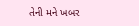તેની મને ખબર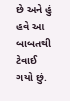છે અને હું હવે આ બાબતથી ટેવાઈ ગયો છું.